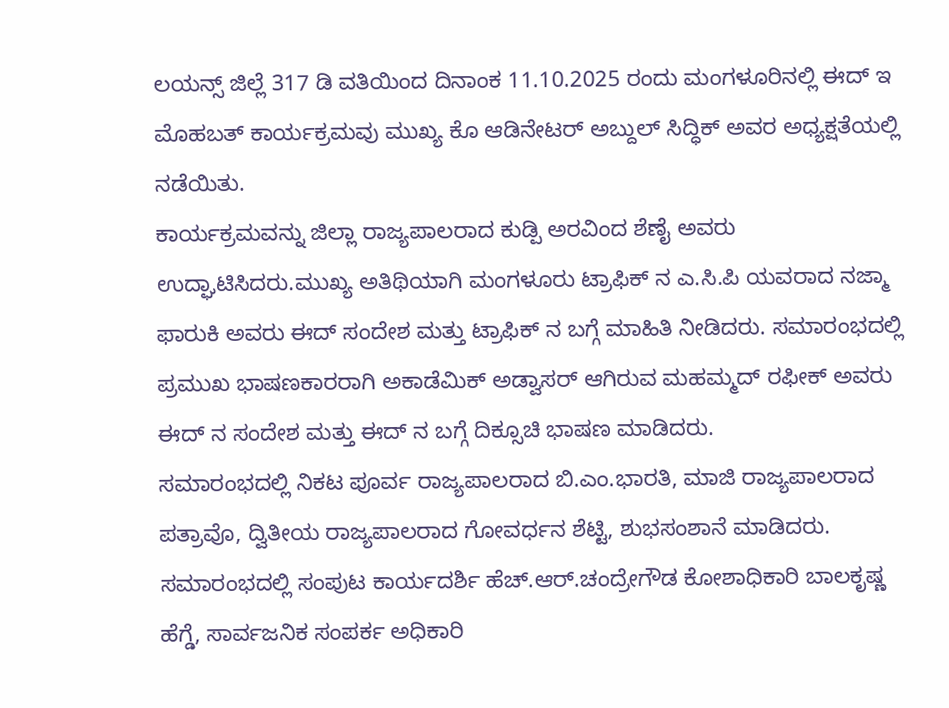ಲಯನ್ಸ್ ಜಿಲ್ಲೆ 317 ಡಿ ವತಿಯಿಂದ ದಿನಾಂಕ 11.10.2025 ರಂದು ಮಂಗಳೂರಿನಲ್ಲಿ ಈದ್ ಇ ಮೊಹಬತ್ ಕಾರ್ಯಕ್ರಮವು ಮುಖ್ಯ ಕೊ ಆಡಿನೇಟರ್ ಅಬ್ದುಲ್ ಸಿದ್ಧಿಕ್ ಅವರ ಅಧ್ಯಕ್ಷತೆಯಲ್ಲಿ ನಡೆಯಿತು.
ಕಾರ್ಯಕ್ರಮವನ್ನು ಜಿಲ್ಲಾ ರಾಜ್ಯಪಾಲರಾದ ಕುಡ್ಪಿ ಅರವಿಂದ ಶೆಣೈ ಅವರು ಉದ್ಘಾಟಿಸಿದರು.ಮುಖ್ಯ ಅತಿಥಿಯಾಗಿ ಮಂಗಳೂರು ಟ್ರಾಫಿಕ್ ನ ಎ.ಸಿ.ಪಿ ಯವರಾದ ನಜ್ಮಾ ಫಾರುಕಿ ಅವರು ಈದ್ ಸಂದೇಶ ಮತ್ತು ಟ್ರಾಫಿಕ್ ನ ಬಗ್ಗೆ ಮಾಹಿತಿ ನೀಡಿದರು. ಸಮಾರಂಭದಲ್ಲಿ ಪ್ರಮುಖ ಭಾಷಣಕಾರರಾಗಿ ಅಕಾಡೆಮಿಕ್ ಅಡ್ವಾಸರ್ ಆಗಿರುವ ಮಹಮ್ಮದ್ ರಫೀಕ್ ಅವರು ಈದ್ ನ ಸಂದೇಶ ಮತ್ತು ಈದ್ ನ ಬಗ್ಗೆ ದಿಕ್ಸೂಚಿ ಭಾಷಣ ಮಾಡಿದರು.
ಸಮಾರಂಭದಲ್ಲಿ ನಿಕಟ ಪೂರ್ವ ರಾಜ್ಯಪಾಲರಾದ ಬಿ.ಎಂ.ಭಾರತಿ, ಮಾಜಿ ರಾಜ್ಯಪಾಲರಾದ ಪತ್ರಾವೊ, ದ್ವಿತೀಯ ರಾಜ್ಯಪಾಲರಾದ ಗೋವರ್ಧನ ಶೆಟ್ಟಿ, ಶುಭಸಂಶಾನೆ ಮಾಡಿದರು. ಸಮಾರಂಭದಲ್ಲಿ ಸಂಪುಟ ಕಾರ್ಯದರ್ಶಿ ಹೆಚ್.ಆರ್.ಚಂದ್ರೇಗೌಡ ಕೋಶಾಧಿಕಾರಿ ಬಾಲಕೃಷ್ಣ ಹೆಗ್ಡೆ, ಸಾರ್ವಜನಿಕ ಸಂಪರ್ಕ ಅಧಿಕಾರಿ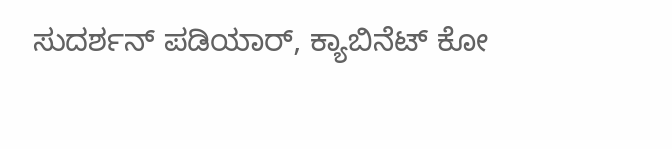ಸುದರ್ಶನ್ ಪಡಿಯಾರ್, ಕ್ಯಾಬಿನೆಟ್ ಕೋ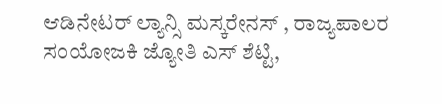ಆಡಿನೇಟರ್ ಲ್ಯಾನ್ಸಿ ಮಸ್ಕರೇನಸ್ , ರಾಜ್ಯಪಾಲರ ಸಂಯೋಜಕಿ ಜ್ಯೋತಿ ಎಸ್ ಶೆಟ್ಟಿ,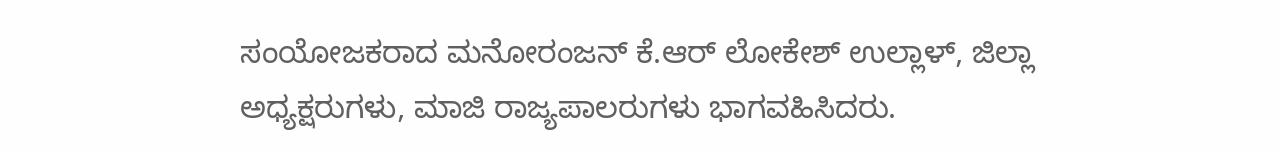ಸಂಯೋಜಕರಾದ ಮನೋರಂಜನ್ ಕೆ.ಆರ್ ಲೋಕೇಶ್ ಉಲ್ಲಾಳ್, ಜಿಲ್ಲಾ ಅಧ್ಯಕ್ಷರುಗಳು, ಮಾಜಿ ರಾಜ್ಯಪಾಲರುಗಳು ಭಾಗವಹಿಸಿದರು.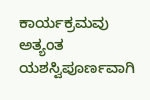ಕಾರ್ಯಕ್ರಮವು ಅತ್ಯಂತ ಯಶಸ್ವಿಪೂರ್ಣವಾಗಿ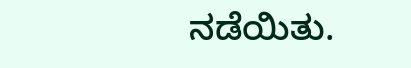ನಡೆಯಿತು.